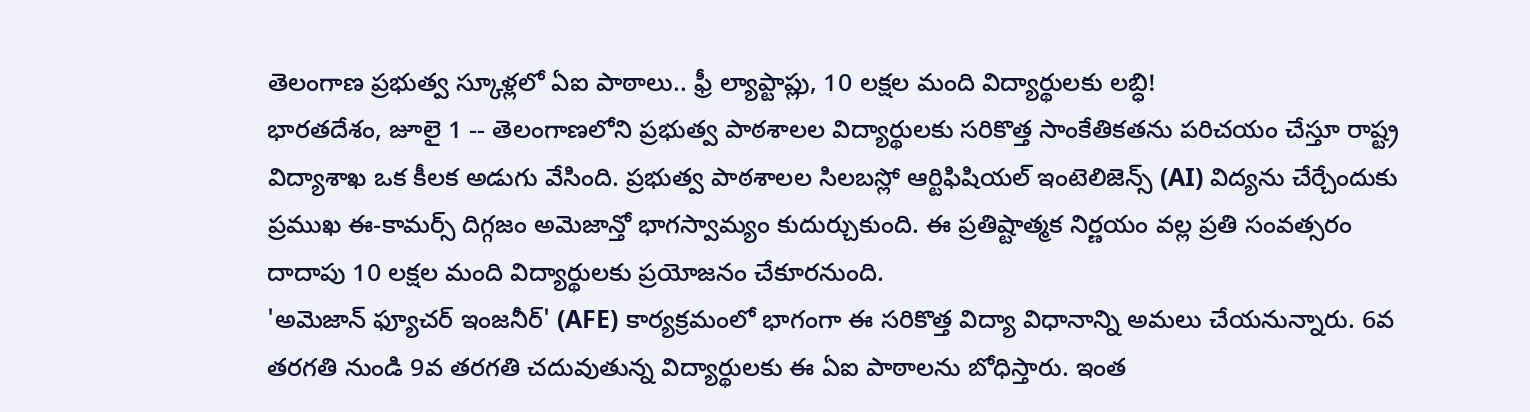తెలంగాణ ప్రభుత్వ స్కూళ్లలో ఏఐ పాఠాలు.. ఫ్రీ ల్యాప్టాప్లు, 10 లక్షల మంది విద్యార్థులకు లబ్ధి!
భారతదేశం, జూలై 1 -- తెలంగాణలోని ప్రభుత్వ పాఠశాలల విద్యార్థులకు సరికొత్త సాంకేతికతను పరిచయం చేస్తూ రాష్ట్ర విద్యాశాఖ ఒక కీలక అడుగు వేసింది. ప్రభుత్వ పాఠశాలల సిలబస్లో ఆర్టిఫిషియల్ ఇంటెలిజెన్స్ (AI) విద్యను చేర్చేందుకు ప్రముఖ ఈ-కామర్స్ దిగ్గజం అమెజాన్తో భాగస్వామ్యం కుదుర్చుకుంది. ఈ ప్రతిష్టాత్మక నిర్ణయం వల్ల ప్రతి సంవత్సరం దాదాపు 10 లక్షల మంది విద్యార్థులకు ప్రయోజనం చేకూరనుంది.
'అమెజాన్ ఫ్యూచర్ ఇంజనీర్' (AFE) కార్యక్రమంలో భాగంగా ఈ సరికొత్త విద్యా విధానాన్ని అమలు చేయనున్నారు. 6వ తరగతి నుండి 9వ తరగతి చదువుతున్న విద్యార్థులకు ఈ ఏఐ పాఠాలను బోధిస్తారు. ఇంత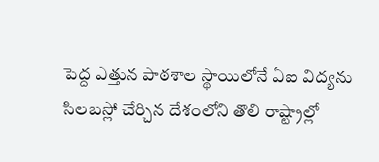పెద్ద ఎత్తున పాఠశాల స్థాయిలోనే ఏఐ విద్యను సిలబస్లో చేర్చిన దేశంలోని తొలి రాష్ట్రాల్లో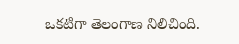ఒకటిగా తెలంగాణ నిలిచింది.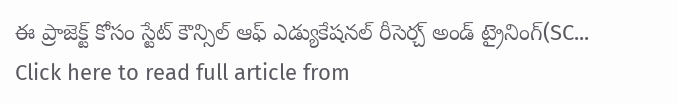ఈ ప్రాజెక్ట్ కోసం స్టేట్ కౌన్సిల్ ఆఫ్ ఎడ్యుకేషనల్ రీసెర్చ్ అండ్ ట్రైనింగ్(SC...
Click here to read full article from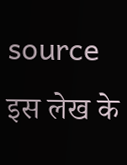source
इस लेख के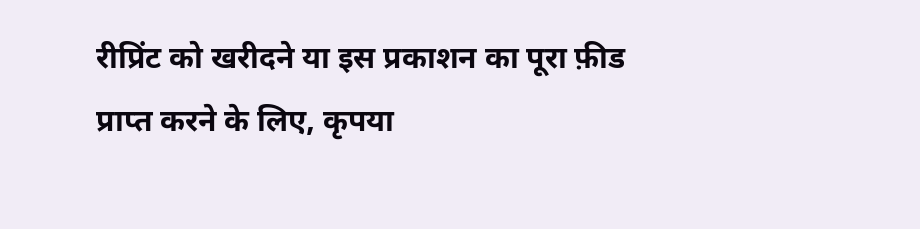रीप्रिंट को खरीदने या इस प्रकाशन का पूरा फ़ीड प्राप्त करने के लिए, कृपया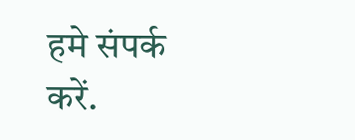हमे संपर्क करें.